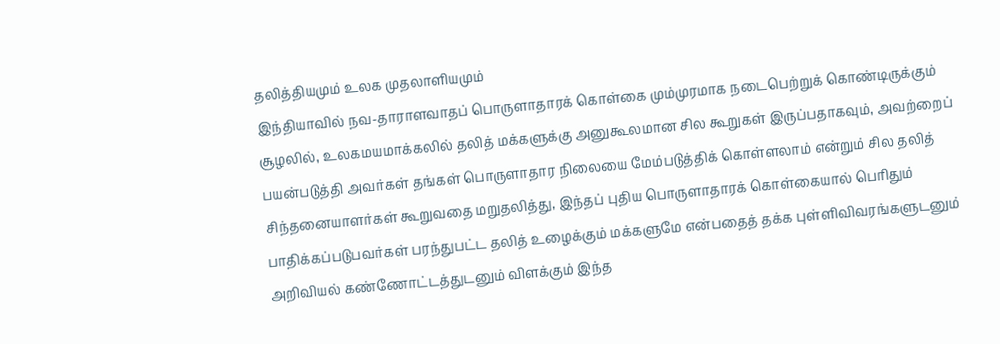தலித்தியமும் உலக முதலாளியமும்
இந்தியாவில் நவ-தாராளவாதப் பொருளாதாரக் கொள்கை மும்முரமாக நடைபெற்றுக் கொண்டிருக்கும் சூழலில், உலகமயமாக்கலில் தலித் மக்களுக்கு அனுகூலமான சில கூறுகள் இருப்பதாகவும், அவற்றைப் பயன்படுத்தி அவர்கள் தங்கள் பொருளாதார நிலையை மேம்படுத்திக் கொள்ளலாம் என்றும் சில தலித் சிந்தனையாளர்கள் கூறுவதை மறுதலித்து, இந்தப் புதிய பொருளாதாரக் கொள்கையால் பெரிதும் பாதிக்கப்படுபவர்கள் பரந்துபட்ட தலித் உழைக்கும் மக்களுமே என்பதைத் தக்க புள்ளிவிவரங்களுடனும் அறிவியல் கண்ணோட்டத்துடனும் விளக்கும் இந்த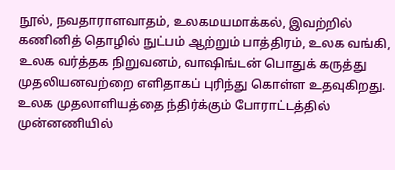நூல், நவதாராளவாதம், உலகமயமாக்கல், இவற்றில் கணினித் தொழில் நுட்பம் ஆற்றும் பாத்திரம், உலக வங்கி, உலக வர்த்தக நிறுவனம், வாஷிங்டன் பொதுக் கருத்து முதலியனவற்றை எளிதாகப் புரிந்து கொள்ள உதவுகிறது. உலக முதலாளியத்தை ந்திர்க்கும் போராட்டத்தில் முன்னணியில்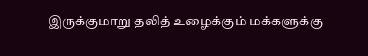இருக்குமாறு தலித் உழைக்கும் மக்களுக்கு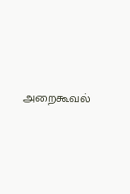அறைகூவல்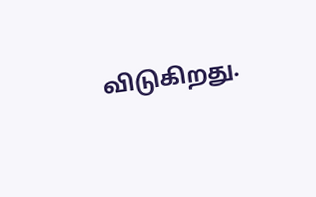விடுகிறது.